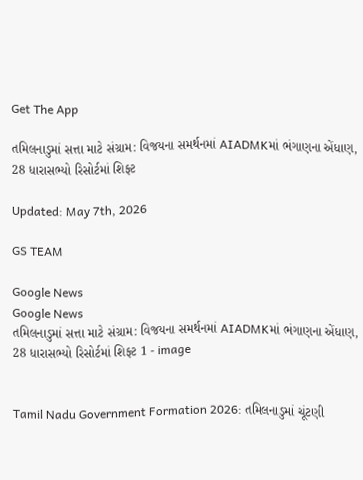Get The App

તમિલનાડુમાં સત્તા માટે સંગ્રામ: વિજયના સમર્થનમાં AIADMKમાં ભંગાણના એંધાણ, 28 ધારાસભ્યો રિસોર્ટમાં શિફ્ટ

Updated: May 7th, 2026

GS TEAM

Google News
Google News
તમિલનાડુમાં સત્તા માટે સંગ્રામ: વિજયના સમર્થનમાં AIADMKમાં ભંગાણના એંધાણ, 28 ધારાસભ્યો રિસોર્ટમાં શિફ્ટ 1 - image


Tamil Nadu Government Formation 2026: તમિલનાડુમાં ચૂંટણી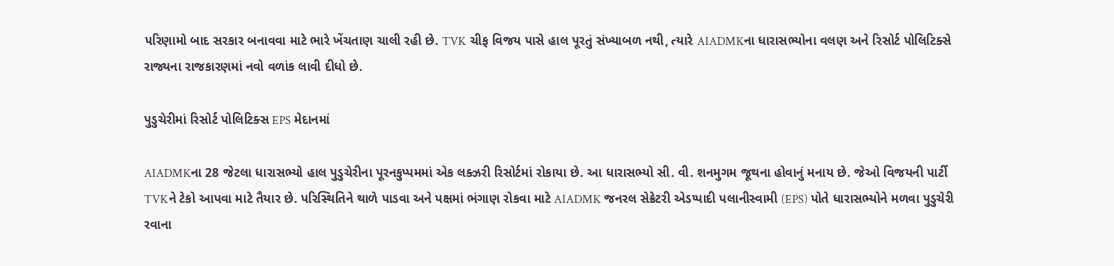પરિણામો બાદ સરકાર બનાવવા માટે ભારે ખેંચતાણ ચાલી રહી છે. TVK ચીફ વિજય પાસે હાલ પૂરતું સંખ્યાબળ નથી, ત્યારે AIADMKના ધારાસભ્યોના વલણ અને રિસોર્ટ પોલિટિક્સે રાજ્યના રાજકારણમાં નવો વળાંક લાવી દીધો છે.

પુડુચેરીમાં રિસોર્ટ પોલિટિક્સ EPS મેદાનમાં

AIADMKના 28 જેટલા ધારાસભ્યો હાલ પુડુચેરીના પૂરનકુપ્પમમાં એક લક્ઝરી રિસોર્ટમાં રોકાયા છે. આ ધારાસભ્યો સી. વી. શનમુગમ જૂથના હોવાનું મનાય છે. જેઓ વિજયની પાર્ટી TVKને ટેકો આપવા માટે તૈયાર છે. પરિસ્થિતિને થાળે પાડવા અને પક્ષમાં ભંગાણ રોકવા માટે AIADMK જનરલ સેક્રેટરી એડપ્પાદી પલાનીસ્વામી (EPS) પોતે ધારાસભ્યોને મળવા પુડુચેરી રવાના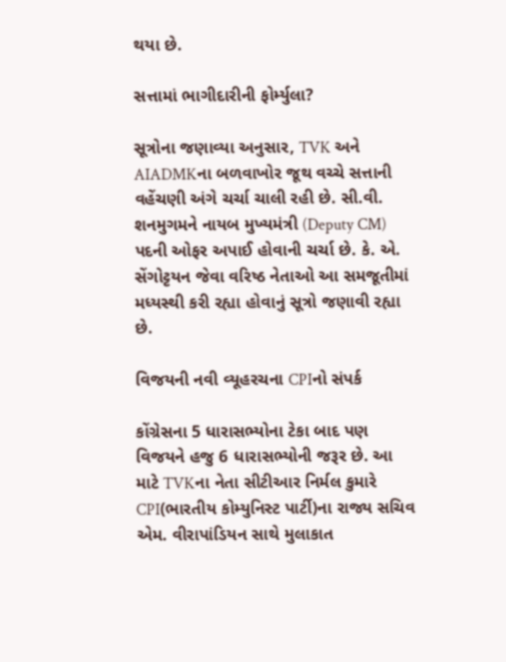થયા છે.

સત્તામાં ભાગીદારીની ફોર્મ્યુલા?

સૂત્રોના જણાવ્યા અનુસાર, TVK અને AIADMKના બળવાખોર જૂથ વચ્ચે સત્તાની વહેંચણી અંગે ચર્ચા ચાલી રહી છે. સી.વી. શનમુગમને નાયબ મુખ્યમંત્રી (Deputy CM) પદની ઓફર અપાઈ હોવાની ચર્ચા છે. કે. એ. સેંગોટ્ટયન જેવા વરિષ્ઠ નેતાઓ આ સમજૂતીમાં મધ્યસ્થી કરી રહ્યા હોવાનું સૂત્રો જણાવી રહ્યા છે.

વિજયની નવી વ્યૂહરચના CPIનો સંપર્ક

કોંગ્રેસના 5 ધારાસભ્યોના ટેકા બાદ પણ વિજયને હજુ 6 ધારાસભ્યોની જરૂર છે. આ માટે TVKના નેતા સીટીઆર નિર્મલ કુમારે CPI(ભારતીય કોમ્યુનિસ્ટ પાર્ટી)ના રાજ્ય સચિવ એમ. વીરાપાંડિયન સાથે મુલાકાત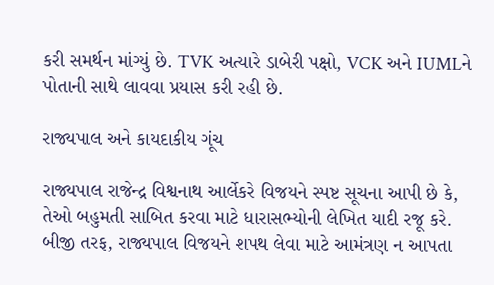કરી સમર્થન માંગ્યું છે. TVK અત્યારે ડાબેરી પક્ષો, VCK અને IUMLને પોતાની સાથે લાવવા પ્રયાસ કરી રહી છે.

રાજ્યપાલ અને કાયદાકીય ગૂંચ

રાજ્યપાલ રાજેન્દ્ર વિશ્વનાથ આર્લેકરે વિજયને સ્પષ્ટ સૂચના આપી છે કે, તેઓ બહુમતી સાબિત કરવા માટે ધારાસભ્યોની લેખિત યાદી રજૂ કરે. બીજી તરફ, રાજ્યપાલ વિજયને શપથ લેવા માટે આમંત્રણ ન આપતા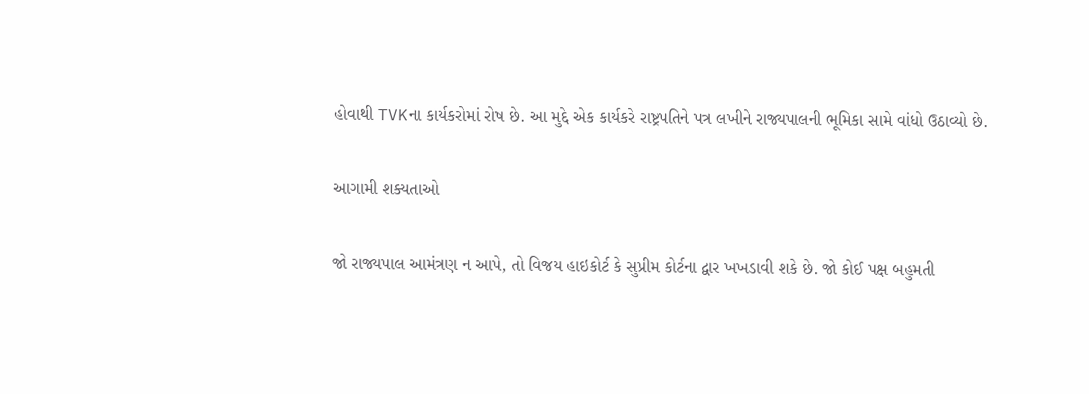હોવાથી TVKના કાર્યકરોમાં રોષ છે. આ મુદ્દે એક કાર્યકરે રાષ્ટ્રપતિને પત્ર લખીને રાજ્યપાલની ભૂમિકા સામે વાંધો ઉઠાવ્યો છે.

આગામી શક્યતાઓ

જો રાજ્યપાલ આમંત્રણ ન આપે, તો વિજય હાઇકોર્ટ કે સુપ્રીમ કોર્ટના દ્વાર ખખડાવી શકે છે. જો કોઈ પક્ષ બહુમતી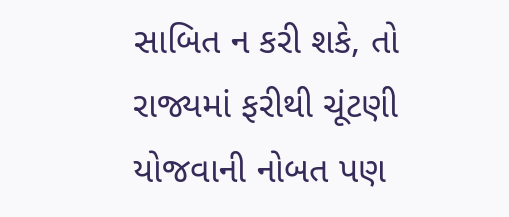સાબિત ન કરી શકે, તો રાજ્યમાં ફરીથી ચૂંટણી યોજવાની નોબત પણ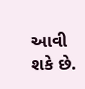આવી શકે છે.